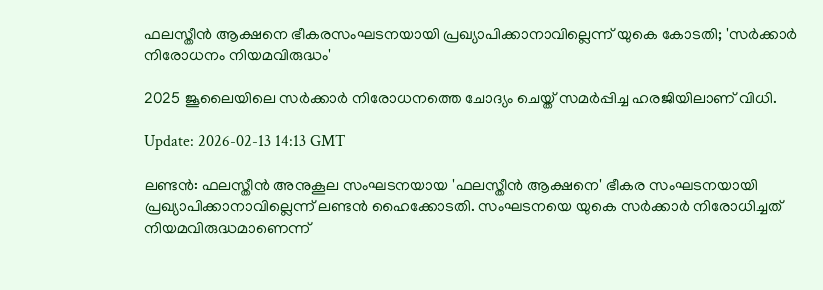ഫലസ്തീൻ ആക്ഷനെ ഭീകരസംഘടനയായി പ്രഖ്യാപിക്കാനാവില്ലെന്ന് യുകെ കോടതി; 'സർക്കാർ നിരോധനം നിയമവിരുദ്ധം'

2025 ജൂലൈയിലെ സർക്കാർ നിരോധനത്തെ ചോദ്യം ചെയ്ത് സമർപ്പിച്ച ഹരജിയിലാണ് വിധി.

Update: 2026-02-13 14:13 GMT

ലണ്ടൻ: ഫലസ്തീൻ അനുകൂല സംഘടനയായ 'ഫലസ്തീൻ ആക്ഷനെ' ഭീകര സംഘടനയായി പ്രഖ്യാപിക്കാനാവില്ലെന്ന് ലണ്ടൻ ഹൈക്കോടതി. സംഘടനയെ യുകെ സർക്കാർ നിരോധിച്ചത് നിയമവിരുദ്ധമാണെന്ന്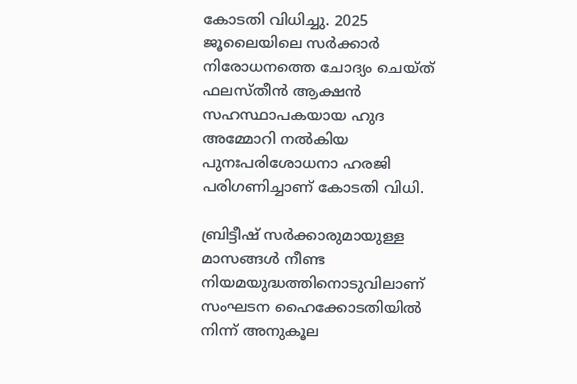കോടതി വിധിച്ചു. 2025 ജൂലൈയിലെ സർക്കാർ നിരോധനത്തെ ചോദ്യം ചെയ്ത് ഫലസ്തീൻ ആക്ഷൻ സഹസ്ഥാപകയായ ഹുദ അമ്മോറി നൽകിയ പുനഃപരിശോധനാ ഹരജി പരിഗണിച്ചാണ് കോടതി വിധി.

ബ്രിട്ടീഷ് സർക്കാരുമായുള്ള മാസങ്ങൾ നീണ്ട നിയമയുദ്ധത്തിനൊടുവിലാണ് സംഘടന ഹൈക്കോടതിയിൽ നിന്ന് അനുകൂല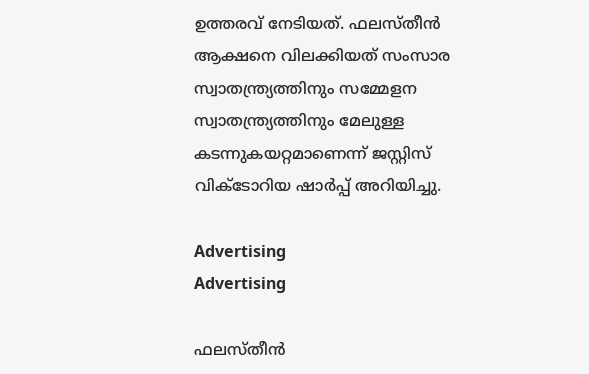ഉത്തരവ് നേടിയത്. ഫലസ്തീൻ ആക്ഷനെ വിലക്കിയത് സംസാര സ്വാതന്ത്ര്യത്തിനും സമ്മേളന സ്വാതന്ത്ര്യത്തിനും മേലുള്ള കടന്നുകയറ്റമാണെന്ന് ജസ്റ്റിസ് വിക്ടോറിയ ഷാർപ്പ് അറിയിച്ചു.

Advertising
Advertising

ഫലസ്തീൻ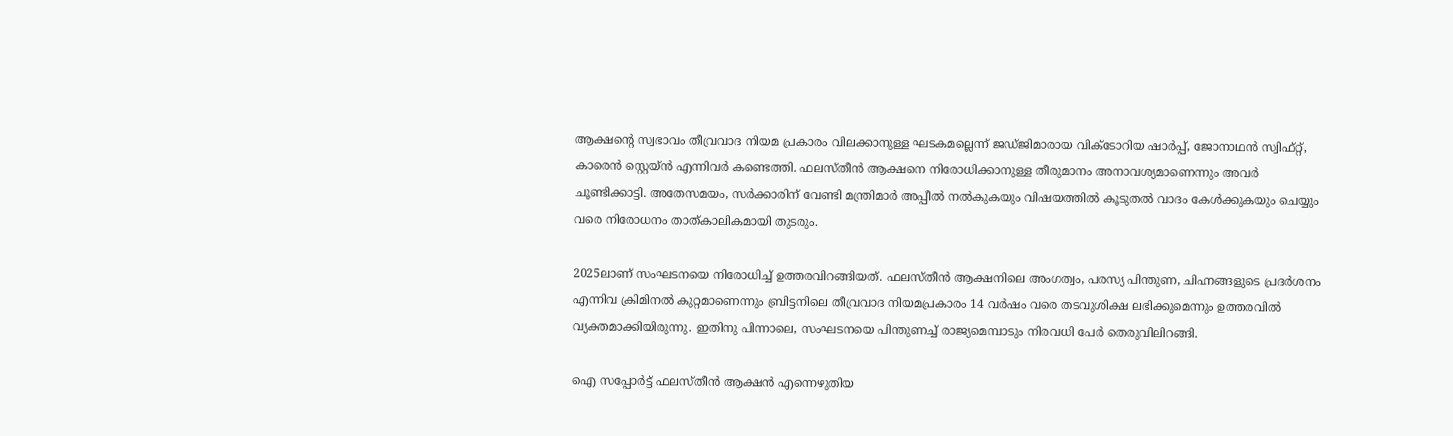ആക്ഷന്റെ സ്വഭാവം തീവ്രവാദ നിയമ പ്രകാരം വിലക്കാനുള്ള ഘടകമല്ലെന്ന് ജഡ്ജിമാരായ വിക്ടോറിയ ഷാർപ്പ്, ജോനാഥൻ സ്വിഫ്റ്റ്, കാരെൻ സ്റ്റെയ്ൻ എന്നിവർ കണ്ടെത്തി. ഫലസ്തീൻ ആക്ഷനെ നിരോധിക്കാനുള്ള തീരുമാനം അനാവശ്യമാണെന്നും അവർ ചൂണ്ടിക്കാട്ടി. അതേസമയം, സർക്കാരിന് വേണ്ടി മന്ത്രിമാർ അപ്പീൽ നൽകുകയും വിഷയത്തിൽ കൂടുതൽ വാദം കേൾക്കുകയും ചെയ്യും വരെ നിരോധനം താത്കാലികമായി തുടരും.

2025ലാണ് സംഘടനയെ നിരോധിച്ച് ഉത്തരവിറങ്ങിയത്. ഫലസ്തീൻ ആക്ഷനിലെ അംഗത്വം, പരസ്യ പിന്തുണ, ചിഹ്നങ്ങളുടെ പ്രദർശനം എന്നിവ ക്രിമിനൽ കുറ്റമാണെന്നും ബ്രിട്ടനിലെ തീവ്രവാദ നിയമപ്രകാരം 14 വർഷം വരെ തടവുശിക്ഷ ലഭിക്കുമെന്നും ഉത്തരവിൽ വ്യക്തമാക്കിയിരുന്നു. ഇതിനു പിന്നാലെ, സംഘടനയെ പിന്തുണച്ച് രാജ്യമെമ്പാടും നിരവധി പേർ തെരുവിലിറങ്ങി.

ഐ സപ്പോർട്ട് ഫലസ്തീൻ ആക്ഷൻ എന്നെഴുതിയ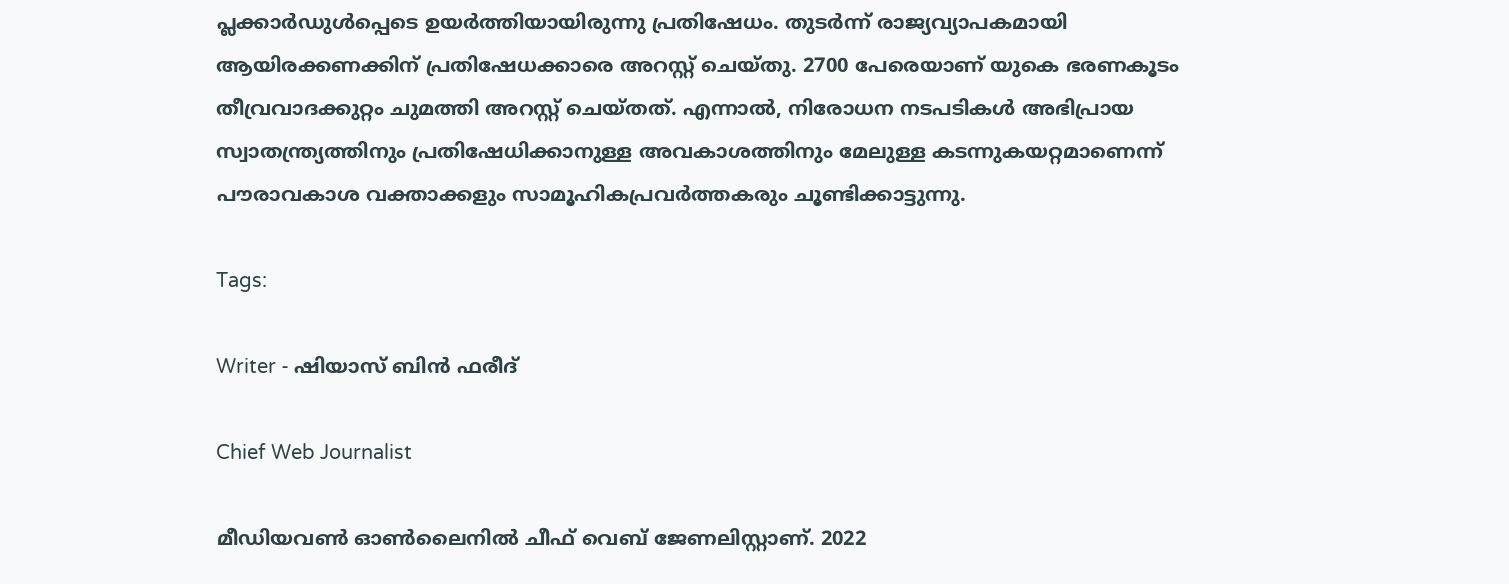പ്ലക്കാർഡുൾപ്പെടെ ഉയർത്തിയായിരുന്നു പ്രതിഷേധം. തുടർന്ന് രാജ്യവ്യാപകമായി ആയിരക്കണക്കിന് പ്രതിഷേധക്കാരെ അറസ്റ്റ് ചെയ്തു. 2700 പേരെയാണ് യുകെ ഭരണകൂടം തീവ്രവാദക്കുറ്റം ചുമത്തി അറസ്റ്റ് ചെയ്തത്. എന്നാൽ, നിരോധന നടപടികൾ അഭിപ്രായ സ്വാതന്ത്ര്യത്തിനും പ്രതിഷേധിക്കാനുള്ള അവകാശത്തിനും മേലുള്ള കടന്നുകയറ്റമാണെന്ന് പൗരാവകാശ വക്താക്കളും സാമൂഹികപ്രവർത്തകരും ചൂണ്ടിക്കാട്ടുന്നു.

Tags:

Writer - ഷിയാസ് ബിന്‍ ഫരീദ്

Chief Web Journalist

മീഡിയവണ്‍ ഓണ്‍ലൈനില്‍ ചീഫ് വെബ് ജേണലിസ്റ്റാണ്. 2022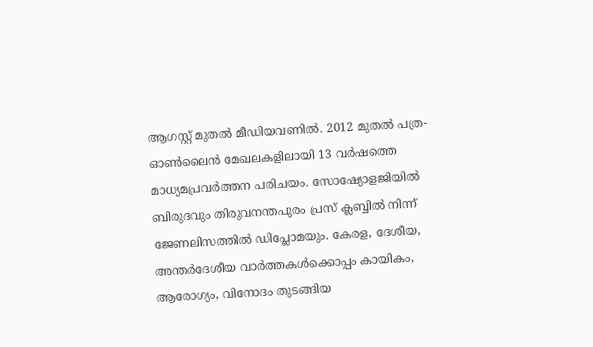ആഗസ്റ്റ് മുതല്‍ മീഡിയവണില്‍. 2012 മുതല്‍ പത്ര- ഓണ്‍ലൈന്‍ മേഖലകളിലായി 13 വര്‍ഷത്തെ മാധ്യമപ്രവര്‍ത്തന പരിചയം. സോഷ്യോളജിയില്‍ ബിരുദവും തിരുവനന്തപുരം പ്രസ് ക്ലബ്ബില്‍ നിന്ന് ജേണലിസത്തില്‍ ഡിപ്ലോമയും. കേരള, ദേശീയ, അന്തര്‍ദേശീയ വാര്‍ത്തകള്‍ക്കൊപ്പം കായികം, ആരോഗ്യം, വിനോദം തുടങ്ങിയ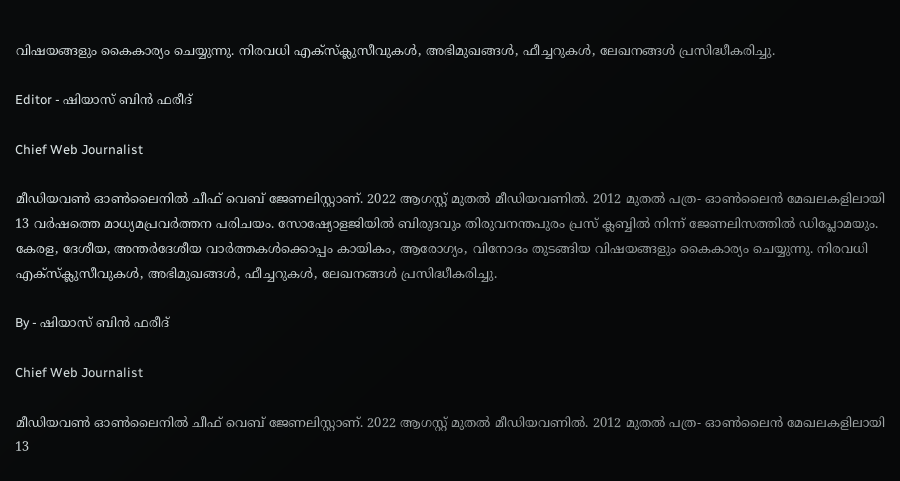വിഷയങ്ങളും കൈകാര്യം ചെയ്യുന്നു. നിരവധി എക്സ്ക്ലുസീവുകള്‍, അഭിമുഖങ്ങള്‍, ഫീച്ചറുകള്‍, ലേഖനങ്ങള്‍ പ്രസിദ്ധീകരിച്ചു.

Editor - ഷിയാസ് ബിന്‍ ഫരീദ്

Chief Web Journalist

മീഡിയവണ്‍ ഓണ്‍ലൈനില്‍ ചീഫ് വെബ് ജേണലിസ്റ്റാണ്. 2022 ആഗസ്റ്റ് മുതല്‍ മീഡിയവണില്‍. 2012 മുതല്‍ പത്ര- ഓണ്‍ലൈന്‍ മേഖലകളിലായി 13 വര്‍ഷത്തെ മാധ്യമപ്രവര്‍ത്തന പരിചയം. സോഷ്യോളജിയില്‍ ബിരുദവും തിരുവനന്തപുരം പ്രസ് ക്ലബ്ബില്‍ നിന്ന് ജേണലിസത്തില്‍ ഡിപ്ലോമയും. കേരള, ദേശീയ, അന്തര്‍ദേശീയ വാര്‍ത്തകള്‍ക്കൊപ്പം കായികം, ആരോഗ്യം, വിനോദം തുടങ്ങിയ വിഷയങ്ങളും കൈകാര്യം ചെയ്യുന്നു. നിരവധി എക്സ്ക്ലുസീവുകള്‍, അഭിമുഖങ്ങള്‍, ഫീച്ചറുകള്‍, ലേഖനങ്ങള്‍ പ്രസിദ്ധീകരിച്ചു.

By - ഷിയാസ് ബിന്‍ ഫരീദ്

Chief Web Journalist

മീഡിയവണ്‍ ഓണ്‍ലൈനില്‍ ചീഫ് വെബ് ജേണലിസ്റ്റാണ്. 2022 ആഗസ്റ്റ് മുതല്‍ മീഡിയവണില്‍. 2012 മുതല്‍ പത്ര- ഓണ്‍ലൈന്‍ മേഖലകളിലായി 13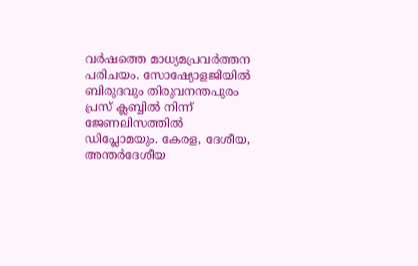വര്‍ഷത്തെ മാധ്യമപ്രവര്‍ത്തന പരിചയം. സോഷ്യോളജിയില്‍ ബിരുദവും തിരുവനന്തപുരം പ്രസ് ക്ലബ്ബില്‍ നിന്ന് ജേണലിസത്തില്‍ ഡിപ്ലോമയും. കേരള, ദേശീയ, അന്തര്‍ദേശീയ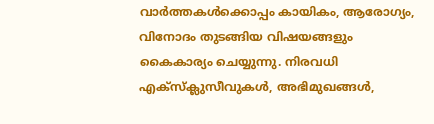വാര്‍ത്തകള്‍ക്കൊപ്പം കായികം, ആരോഗ്യം, വിനോദം തുടങ്ങിയ വിഷയങ്ങളും കൈകാര്യം ചെയ്യുന്നു. നിരവധി എക്സ്ക്ലുസീവുകള്‍, അഭിമുഖങ്ങള്‍,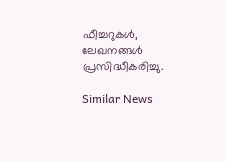ഫീച്ചറുകള്‍, ലേഖനങ്ങള്‍ പ്രസിദ്ധീകരിച്ചു.

Similar News